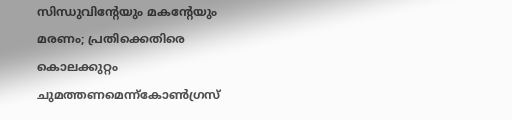സിന്ധുവിന്റേയും മകന്റേയും മരണം; പ്രതിക്കെതിരെ കൊലക്കുറ്റം ചുമത്തണമെന്ന്കോൺഗ്രസ്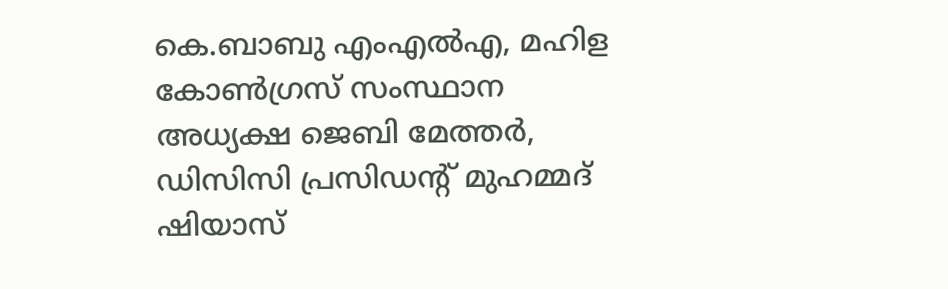കെ.ബാബു എംഎൽഎ, മഹിള കോൺഗ്രസ് സംസ്ഥാന അധ്യക്ഷ ജെബി മേത്തർ, ഡിസിസി പ്രസിഡന്റ് മുഹമ്മദ് ഷിയാസ്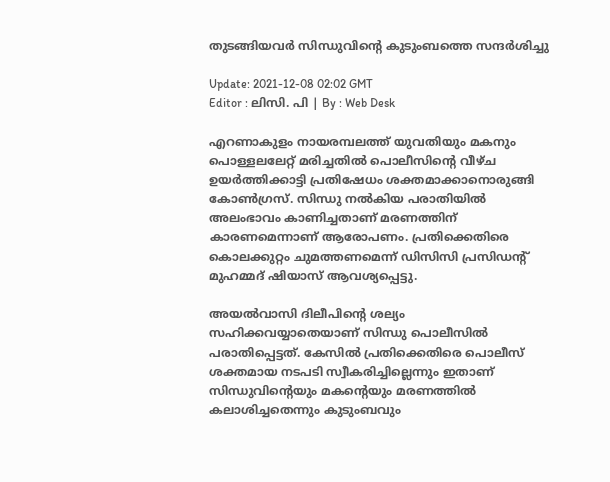തുടങ്ങിയവർ സിന്ധുവിന്റെ കുടുംബത്തെ സന്ദർശിച്ചു

Update: 2021-12-08 02:02 GMT
Editor : ലിസി. പി | By : Web Desk

എറണാകുളം നായരമ്പലത്ത് യുവതിയും മകനും പൊള്ളലലേറ്റ് മരിച്ചതിൽ പൊലീസിന്റെ വീഴ്ച ഉയർത്തിക്കാട്ടി പ്രതിഷേധം ശക്തമാക്കാനൊരുങ്ങി കോൺഗ്രസ്. സിന്ധു നൽകിയ പരാതിയിൽ അലംഭാവം കാണിച്ചതാണ് മരണത്തിന് കാരണമെന്നാണ് ആരോപണം. പ്രതിക്കെതിരെ കൊലക്കുറ്റം ചുമത്തണമെന്ന് ഡിസിസി പ്രസിഡന്റ് മുഹമ്മദ് ഷിയാസ് ആവശ്യപ്പെട്ടു.

അയൽവാസി ദിലീപിന്റെ ശല്യം സഹിക്കവയ്യാതെയാണ് സിന്ധു പൊലീസിൽ പരാതിപ്പെട്ടത്. കേസിൽ പ്രതിക്കെതിരെ പൊലീസ് ശക്തമായ നടപടി സ്വീകരിച്ചില്ലെന്നും ഇതാണ് സിന്ധുവിന്റെയും മകന്റെയും മരണത്തിൽ കലാശിച്ചതെന്നും കുടുംബവും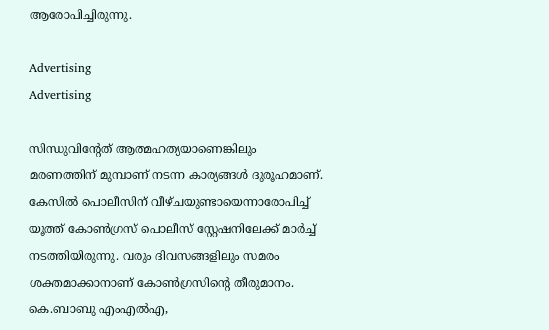ആരോപിച്ചിരുന്നു.

Advertising
Advertising

സിന്ധുവിന്റേത് ആത്മഹത്യയാണെങ്കിലും മരണത്തിന് മുമ്പാണ് നടന്ന കാര്യങ്ങൾ ദുരൂഹമാണ്. കേസിൽ പൊലീസിന് വീഴ്ചയുണ്ടായെന്നാരോപിച്ച് യൂത്ത് കോൺഗ്രസ് പൊലീസ് സ്റ്റേഷനിലേക്ക് മാർച്ച് നടത്തിയിരുന്നു. വരും ദിവസങ്ങളിലും സമരം ശക്തമാക്കാനാണ് കോൺഗ്രസിന്റെ തീരുമാനം. കെ.ബാബു എംഎൽഎ,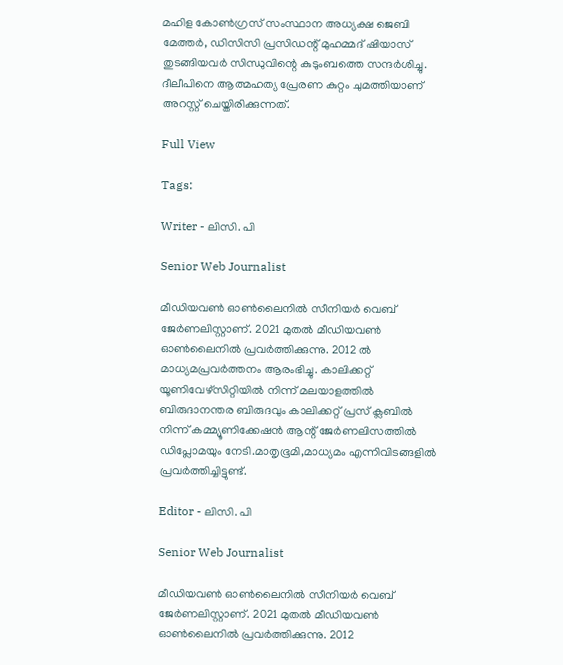മഹിള കോൺഗ്രസ് സംസ്ഥാന അധ്യക്ഷ ജെബി മേത്തർ, ഡിസിസി പ്രസിഡന്റ് മുഹമ്മദ് ഷിയാസ് തുടങ്ങിയവർ സിന്ധുവിന്റെ കുടുംബത്തെ സന്ദർശിച്ചു. ദീലീപിനെ ആത്മഹത്യ പ്രേരണ കുറ്റം ചുമത്തിയാണ് അറസ്റ്റ് ചെയ്തിരിക്കുന്നത്.

Full View

Tags:

Writer - ലിസി. പി

Senior Web Journalist

മീഡിയവൺ ഓൺലൈനിൽ സീനിയർ വെബ് ജേർണലിസ്റ്റാണ്. 2021 മുതൽ മീഡിയവൺ ഓൺലൈനിൽ പ്രവർത്തിക്കുന്നു. 2012 ല്‍ മാധ്യമപ്രവര്‍ത്തനം ആരംഭിച്ചു. കാലിക്കറ്റ് യൂണിവേഴ്‌സിറ്റിയിൽ നിന്ന് മലയാളത്തിൽ ബിരുദാനന്തര ബിരുദവും കാലിക്കറ്റ് പ്രസ് ക്ലബിൽ നിന്ന് കമ്മ്യൂണിക്കേഷൻ ആന്റ് ജേർണലിസത്തിൽ ഡിപ്ലോമയും നേടി.മാതൃഭൂമി,മാധ്യമം എന്നിവിടങ്ങളിൽ പ്രവർത്തിച്ചിട്ടുണ്ട്.

Editor - ലിസി. പി

Senior Web Journalist

മീഡിയവൺ ഓൺലൈനിൽ സീനിയർ വെബ് ജേർണലിസ്റ്റാണ്. 2021 മുതൽ മീഡിയവൺ ഓൺലൈനിൽ പ്രവർത്തിക്കുന്നു. 2012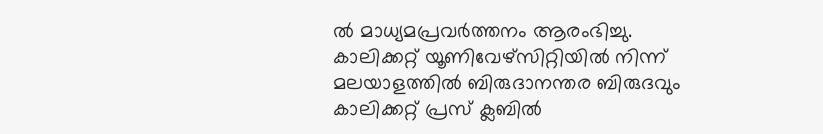ല്‍ മാധ്യമപ്രവര്‍ത്തനം ആരംഭിച്ചു. കാലിക്കറ്റ് യൂണിവേഴ്‌സിറ്റിയിൽ നിന്ന് മലയാളത്തിൽ ബിരുദാനന്തര ബിരുദവും കാലിക്കറ്റ് പ്രസ് ക്ലബിൽ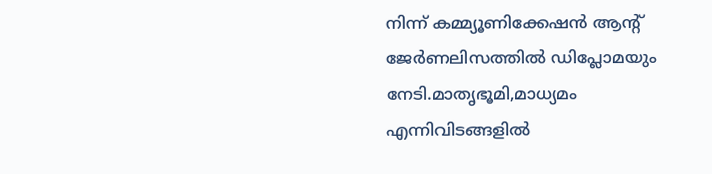നിന്ന് കമ്മ്യൂണിക്കേഷൻ ആന്റ് ജേർണലിസത്തിൽ ഡിപ്ലോമയും നേടി.മാതൃഭൂമി,മാധ്യമം എന്നിവിടങ്ങളിൽ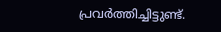പ്രവർത്തിച്ചിട്ടുണ്ട്.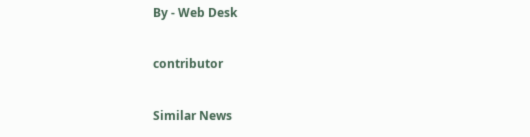By - Web Desk

contributor

Similar News